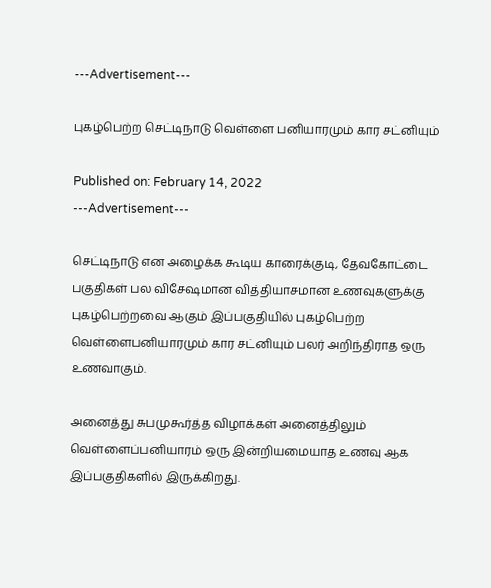---Advertisement---

புகழ்பெற்ற செட்டிநாடு வெள்ளை பனியாரமும் கார சட்னியும்

Published on: February 14, 2022
---Advertisement---

செட்டிநாடு என அழைக்க கூடிய காரைக்குடி, தேவகோட்டை பகுதிகள் பல விசேஷமான வித்தியாசமான உணவுகளுக்கு புகழ்பெற்றவை ஆகும் இப்பகுதியில் புகழ்பெற்ற வெள்ளைபனியாரமும் கார சட்னியும் பலர் அறிந்திராத ஒரு உணவாகும்.

அனைத்து சுபமுகூர்த்த விழாக்கள் அனைத்திலும் வெள்ளைப்பனியாரம் ஒரு இன்றியமையாத உணவு ஆக இப்பகுதிகளில் இருக்கிறது.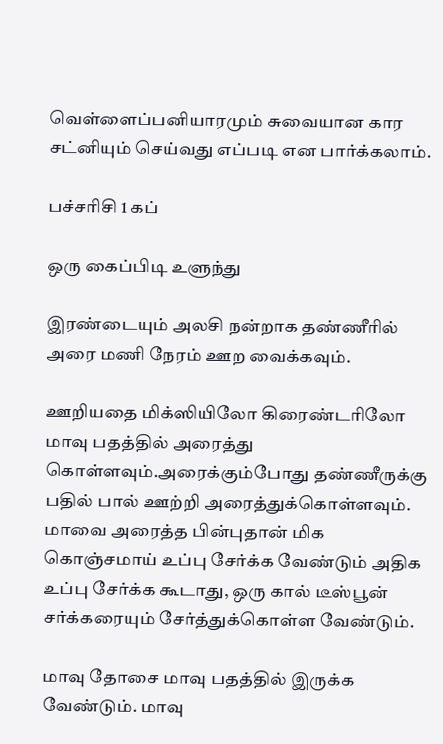வெள்ளைப்பனியாரமும் சுவையான கார சட்னியும் செய்வது எப்படி என பார்க்கலாம்.

பச்சரிசி 1 கப்

ஒரு கைப்பிடி உளுந்து

இரண்டையும் அலசி நன்றாக தண்ணீரில் அரை மணி நேரம் ஊற வைக்கவும்.

ஊறியதை மிக்ஸியிலோ கிரைண்டரிலோ மாவு பதத்தில் அரைத்து கொள்ளவும்.அரைக்கும்போது தண்ணீருக்கு பதில் பால் ஊற்றி அரைத்துக்கொள்ளவும். மாவை அரைத்த பின்புதான் மிக கொஞ்சமாய் உப்பு சேர்க்க வேண்டும் அதிக உப்பு சேர்க்க கூடாது, ஒரு கால் டீஸ்பூன் சர்க்கரையும் சேர்த்துக்கொள்ள வேண்டும்.

மாவு தோசை மாவு பதத்தில் இருக்க வேண்டும். மாவு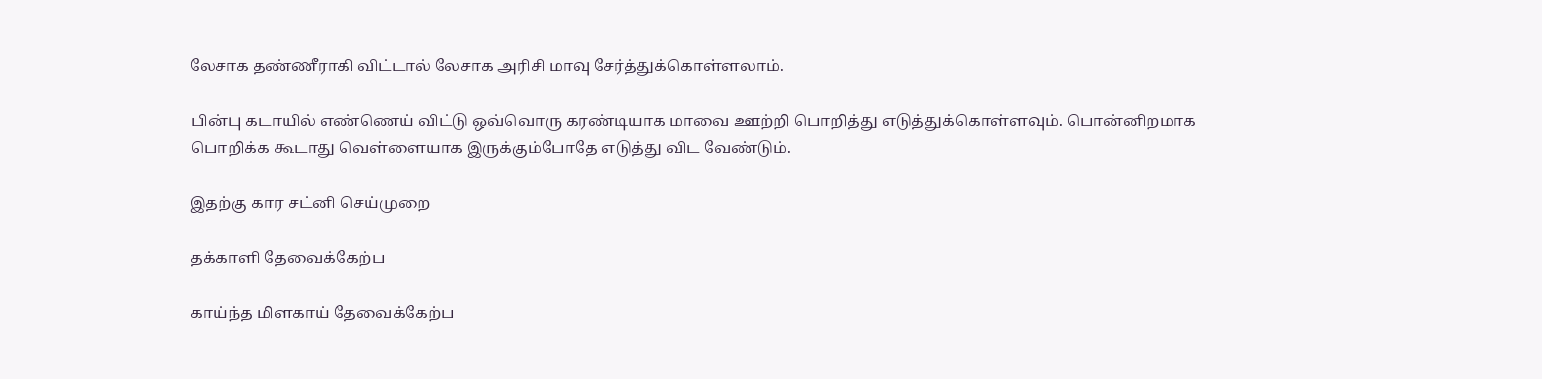லேசாக தண்ணீராகி விட்டால் லேசாக அரிசி மாவு சேர்த்துக்கொள்ளலாம்.

பின்பு கடாயில் எண்ணெய் விட்டு ஒவ்வொரு கரண்டியாக மாவை ஊற்றி பொறித்து எடுத்துக்கொள்ளவும். பொன்னிறமாக பொறிக்க கூடாது வெள்ளையாக இருக்கும்போதே எடுத்து விட வேண்டும்.

இதற்கு கார சட்னி செய்முறை

தக்காளி தேவைக்கேற்ப

காய்ந்த மிளகாய் தேவைக்கேற்ப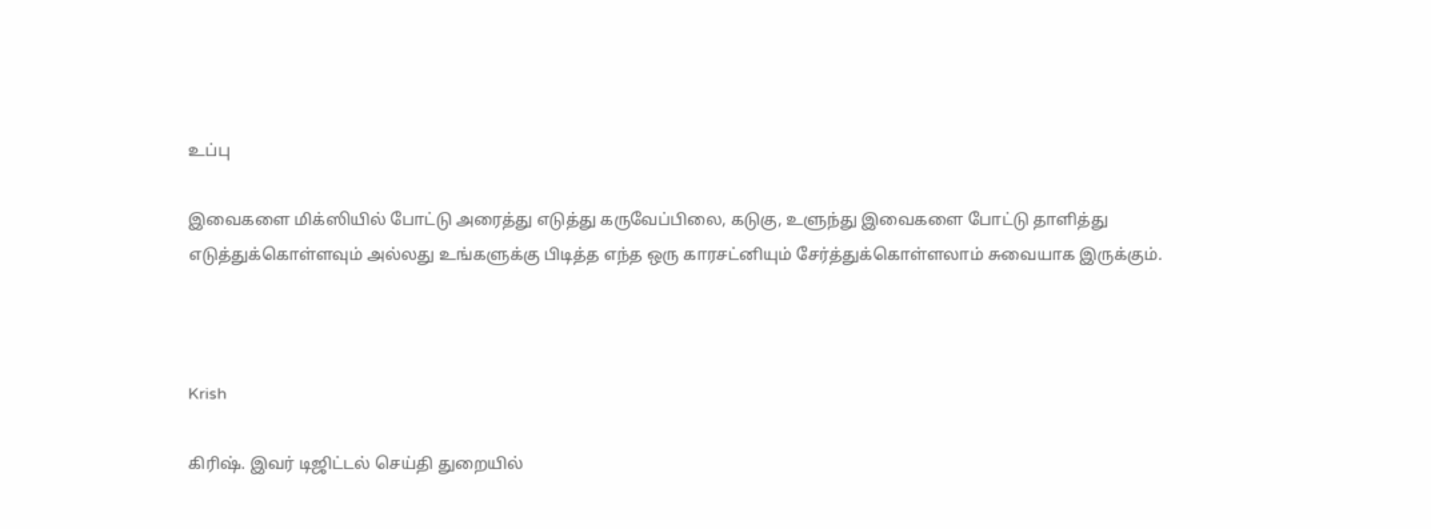உப்பு

இவைகளை மிக்ஸியில் போட்டு அரைத்து எடுத்து கருவேப்பிலை, கடுகு, உளுந்து இவைகளை போட்டு தாளித்து எடுத்துக்கொள்ளவும் அல்லது உங்களுக்கு பிடித்த எந்த ஒரு காரசட்னியும் சேர்த்துக்கொள்ளலாம் சுவையாக இருக்கும்.



Krish

கிரிஷ். இவர் டிஜிட்டல் செய்தி துறையில்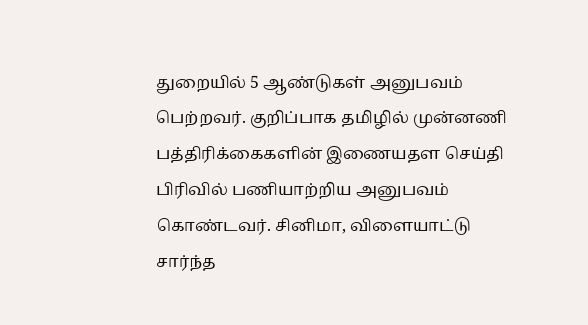துறையில் 5 ஆண்டுகள் அனுபவம் பெற்றவர். குறிப்பாக தமிழில் முன்னணி பத்திரிக்கைகளின் இணையதள செய்தி பிரிவில் பணியாற்றிய அனுபவம் கொண்டவர். சினிமா, விளையாட்டு சார்ந்த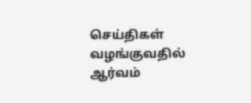செய்திகள் வழங்குவதில் ஆர்வம்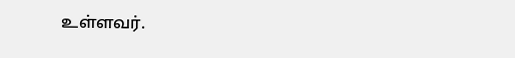உள்ளவர்.